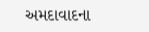અમદાવાદના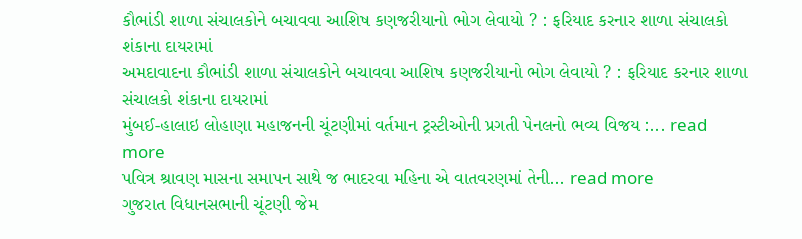કૌભાંડી શાળા સંચાલકોને બચાવવા આશિષ કણજરીયાનો ભોગ લેવાયો ? : ફરિયાદ કરનાર શાળા સંચાલકો શંકાના દાયરામાં
અમદાવાદના કૌભાંડી શાળા સંચાલકોને બચાવવા આશિષ કણજરીયાનો ભોગ લેવાયો ? : ફરિયાદ કરનાર શાળા સંચાલકો શંકાના દાયરામાં
મુંબઈ-હાલાઇ લોહાણા મહાજનની ચૂંટણીમાં વર્તમાન ટ્રસ્ટીઓની પ્રગતી પેનલનો ભવ્ય વિજય :... read more
પવિત્ર શ્રાવણ માસના સમાપન સાથે જ ભાદરવા મહિના એ વાતવરણમાં તેની... read more
ગુજરાત વિધાનસભાની ચૂંટણી જેમ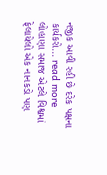નજીક આવી રહી છે દરેક પક્ષના કાર્યકરો... read more
લોહાણા સમાજ એટલે વિશ્વમાં ફેલાયેલો એક નાનકડો પણ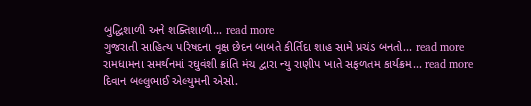બુદ્ધિશાળી અને શક્તિશાળી... read more
ગુજરાતી સાહિત્ય પરિષદના વૃક્ષ છેદન બાબતે કીર્તિદા શાહ સામે પ્રચંડ બનતો... read more
રામધામના સમર્થનમાં રઘુવંશી ક્રાંતિ મંચ દ્વારા ન્યુ રાણીપ ખાતે સફળતમ કાર્યક્રમ... read more
દિવાન બલ્લુભાઈ એલ્યુમની એસો.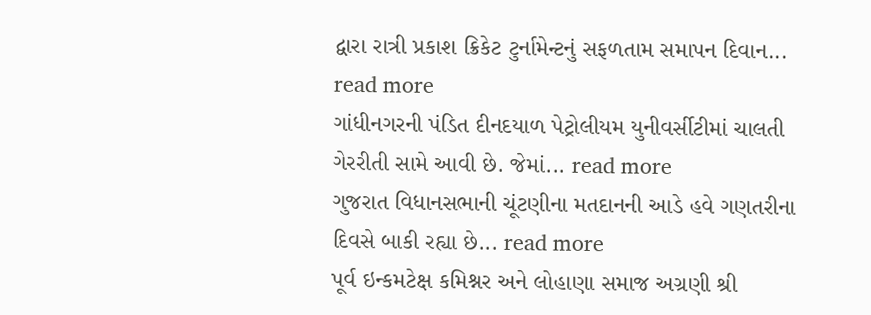દ્વારા રાત્રી પ્રકાશ ક્રિકેટ ટુર્નામેન્ટનું સફળતામ સમાપન દિવાન... read more
ગાંધીનગરની પંડિત દીનદયાળ પેટ્રોલીયમ યુનીવર્સીટીમાં ચાલતી ગેરરીતી સામે આવી છે. જેમાં... read more
ગુજરાત વિધાનસભાની ચૂંટણીના મતદાનની આડે હવે ગણતરીના દિવસે બાકી રહ્યા છે... read more
પૂર્વ ઇન્કમટેક્ષ કમિશ્નર અને લોહાણા સમાજ અગ્રણી શ્રી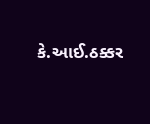કે.આઈ.ઠક્કર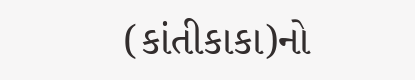(કાંતીકાકા)નો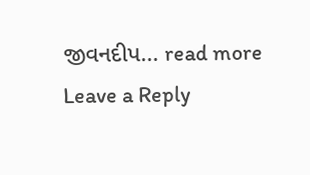જીવનદીપ... read more
Leave a Reply